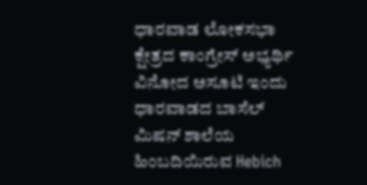ಧಾರವಾಡ ಲೋಕಸಭಾ ಕ್ಷೇತ್ರದ ಕಾಂಗ್ರೇಸ್ ಅಭ್ಯರ್ಥಿ ವಿನೋದ ಅಸೂಟಿ ಇಂದು ಧಾರವಾಡದ ಬಾಸೆಲ್ ಮಿಷನ್ ಶಾಲೆಯ ಹಿಂಬದಿಯಿರುವ Hebich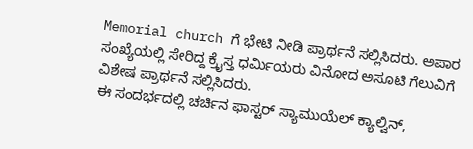Memorial church ಗೆ ಭೇಟಿ ನೀಡಿ ಪ್ರಾರ್ಥನೆ ಸಲ್ಲಿಸಿದರು. ಅಪಾರ ಸಂಖ್ಯೆಯಲ್ಲಿ ಸೇರಿದ್ದ ಕ್ರೈಸ್ತ ಧರ್ಮಿಯರು ವಿನೋದ ಅಸೂಟಿ ಗೆಲುವಿಗೆ ವಿಶೇಷ ಪ್ರಾರ್ಥನೆ ಸಲ್ಲಿಸಿದರು.
ಈ ಸಂದರ್ಭದಲ್ಲಿ ಚರ್ಚಿನ ಫಾಸ್ಟರ್ ಸ್ಯಾಮುಯೆಲ್ ಕ್ಯಾಲ್ವಿನ್,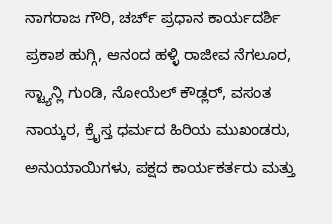ನಾಗರಾಜ ಗೌರಿ, ಚರ್ಚ್ ಪ್ರಧಾನ ಕಾರ್ಯದರ್ಶಿ ಪ್ರಕಾಶ ಹುಗ್ಗಿ, ಆನಂದ ಹಳ್ಳಿ ರಾಜೀವ ನೆಗಲೂರ, ಸ್ಟ್ಯಾನ್ಲಿ ಗುಂಡಿ, ನೋಯೆಲ್ ಕೌಡ್ಲರ್, ವಸಂತ ನಾಯ್ಕರ, ಕ್ರೈಸ್ತ ಧರ್ಮದ ಹಿರಿಯ ಮುಖಂಡರು, ಅನುಯಾಯಿಗಳು, ಪಕ್ಷದ ಕಾರ್ಯಕರ್ತರು ಮತ್ತು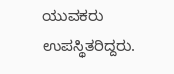ಯುವಕರು ಉಪಸ್ಥಿತರಿದ್ದರು.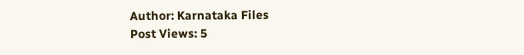Author: Karnataka Files
Post Views: 5